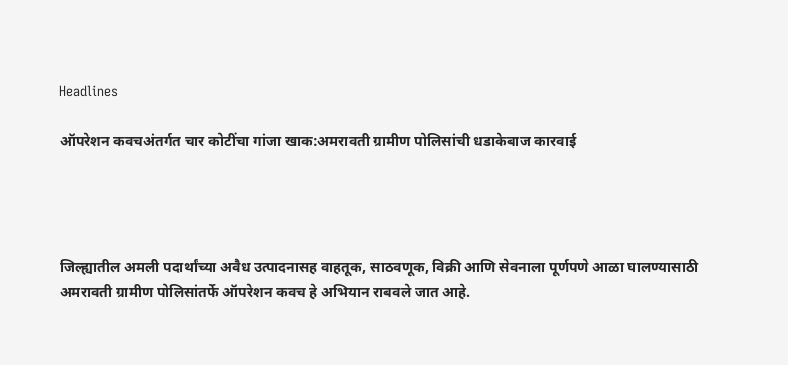Headlines

ऑपरेशन कवचअंतर्गत चार कोटींचा गांजा खाक:अमरावती ग्रामीण पोलिसांची धडाकेबाज कारवाई




जिल्ह्यातील अमली पदार्थांच्या अवैध उत्पादनासह वाहतूक, साठवणूक, विक्री आणि सेवनाला पूर्णपणे आळा घालण्यासाठी अमरावती ग्रामीण पोलिसांतर्फे ऑपरेशन कवच हे अभियान राबवले जात आहे.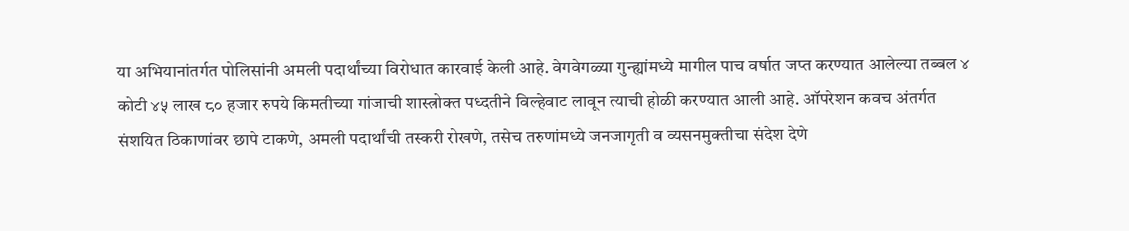या अभियानांतर्गत पोलिसांनी अमली पदार्थांच्या विरोधात कारवाई केली आहे. वेगवेगळ्या गुन्ह्यांमध्ये मागील पाच वर्षात जप्त करण्यात आलेल्या तब्बल ४ कोटी ४५ लाख ८० हजार रुपये किमतीच्या गांजाची शास्त्रोक्त पध्दतीने विल्हेवाट लावून त्याची होळी करण्यात आली आहे. ऑपरेशन कवच अंतर्गत संशयित ठिकाणांवर छापे टाकणे, अमली पदार्थांची तस्करी रोखणे, तसेच तरुणांमध्ये जनजागृती व व्यसनमुक्तीचा संदेश देणे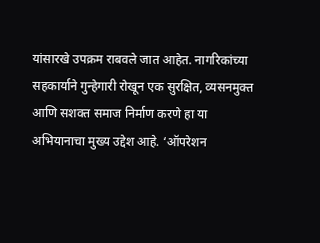यांसारखे उपक्रम राबवले जात आहेत. नागरिकांच्या सहकार्याने गुन्हेगारी रोखून एक सुरक्षित, व्यसनमुक्त आणि सशक्त समाज निर्माण करणे हा या अभियानाचा मुख्य उद्देश आहे. ‘ऑपरेशन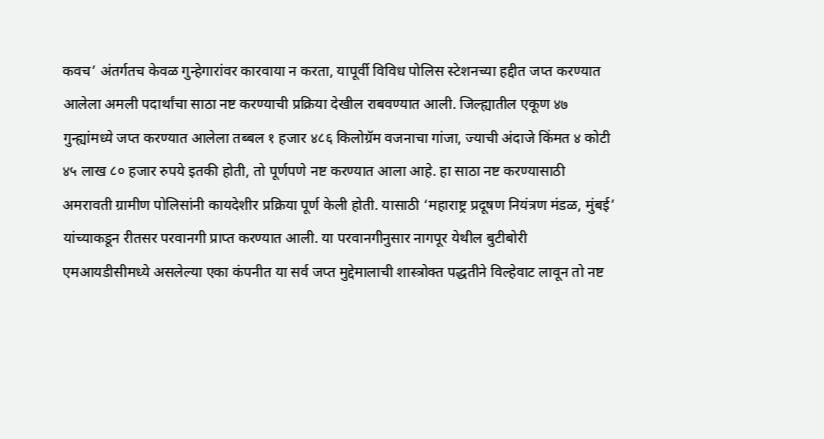कवच’ अंतर्गतच केवळ गुन्हेगारांवर कारवाया न करता, यापूर्वी विविध पोलिस स्टेशनच्या हद्दीत जप्त करण्यात आलेला अमली पदार्थांचा साठा नष्ट करण्याची प्रक्रिया देखील राबवण्यात आली. जिल्ह्यातील एकूण ४७ गुन्ह्यांमध्ये जप्त करण्यात आलेला तब्बल १ हजार ४८६ किलोग्रॅम वजनाचा गांजा, ज्याची अंदाजे किंमत ४ कोटी ४५ लाख ८० हजार रुपये इतकी होती, तो पूर्णपणे नष्ट करण्यात आला आहे. हा साठा नष्ट करण्यासाठी अमरावती ग्रामीण पोलिसांनी कायदेशीर प्रक्रिया पूर्ण केली होती. यासाठी ‘महाराष्ट्र प्रदूषण नियंत्रण मंडळ, मुंबई’ यांच्याकडून रीतसर परवानगी प्राप्त करण्यात आली. या परवानगीनुसार नागपूर येथील बुटीबोरी एमआयडीसीमध्ये असलेल्या एका कंपनीत या सर्व जप्त मुद्देमालाची शास्त्रोक्त पद्धतीने विल्हेवाट लावून तो नष्ट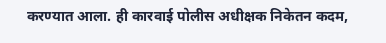करण्यात आला. ही कारवाई पोलीस अधीक्षक निकेतन कदम,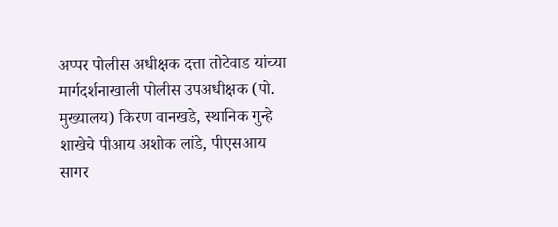अप्पर पोलीस अधीक्षक दत्ता तोटेवाड यांच्या मार्गदर्शनाखाली पोलीस उपअधीक्षक (पो. मुख्यालय) किरण वानखडे, स्थानिक गुन्हे शाखेचे पीआय अशोक लांडे, पीएसआय सागर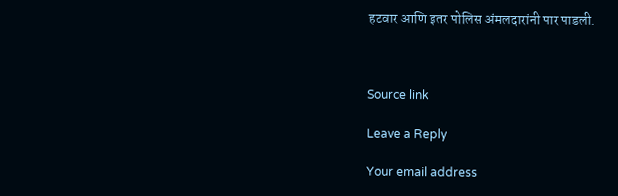हटवार आणि इतर पोलिस अंमलदारांनी पार पाडली.



Source link

Leave a Reply

Your email address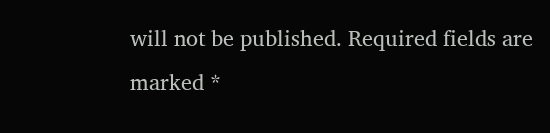will not be published. Required fields are marked *